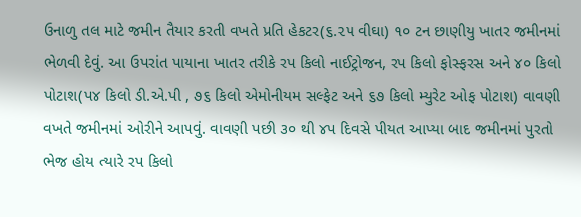ઉનાળુ તલ માટે જમીન તૈયાર કરતી વખતે પ્રતિ હેકટર(૬.૨૫ વીઘા) ૧૦ ટન છાણીયુ ખાતર જમીનમાં ભેળવી દેવું. આ ઉપરાંત પાયાના ખાતર તરીકે રપ કિલો નાઈટ્રોજન, રપ કિલો ફોસ્ફરસ અને ૪૦ કિલો પોટાશ(પ૪ કિલો ડી.એ.પી , ૭૬ કિલો એમોનીયમ સલ્ફેટ અને ૬૭ કિલો મ્યુરેટ ઓફ પોટાશ) વાવણી વખતે જમીનમાં ઓરીને આપવું. વાવણી પછી ૩૦ થી ૪પ દિવસે પીયત આપ્યા બાદ જમીનમાં પુરતો ભેજ હોય ત્યારે રપ કિલો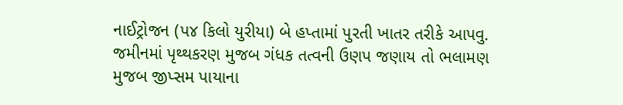નાઈટ્રોજન (પ૪ કિલો યુરીયા) બે હપ્તામાં પુરતી ખાતર તરીકે આપવુ. જમીનમાં પૃથ્થકરણ મુજબ ગંધક તત્વની ઉણપ જણાય તો ભલામણ મુજબ જીપ્સમ પાયાના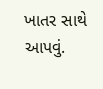ખાતર સાથે આપવું.